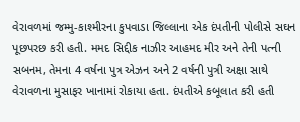વેરાવળમાં જમ્મુ-કાશ્મીરના કુપવાડા જિલ્લાના એક દંપતીની પોલીસે સઘન પૂછપરછ કરી હતી. મમદ સિદ્દીક નાઝીર આહમદ મીર અને તેની પત્ની સબનમ, તેમના 4 વર્ષના પુત્ર એઝન અને 2 વર્ષની પુત્રી અક્ષા સાથે વેરાવળના મુસાફર ખાનામાં રોકાયા હતા. દંપતીએ કબૂલાત કરી હતી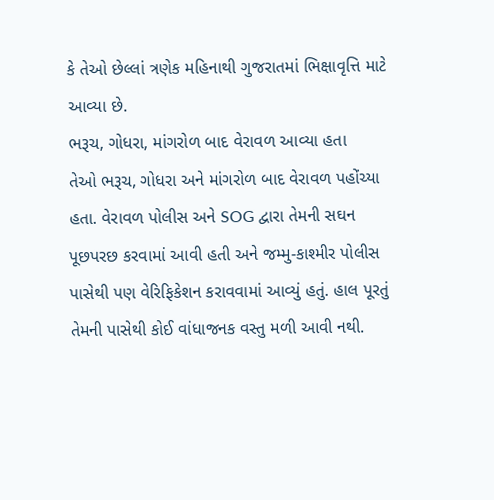કે તેઓ છેલ્લાં ત્રણેક મહિનાથી ગુજરાતમાં ભિક્ષાવૃત્તિ માટે આવ્યા છે.
ભરૂચ, ગોધરા, માંગરોળ બાદ વેરાવળ આવ્યા હતા
તેઓ ભરૂચ, ગોધરા અને માંગરોળ બાદ વેરાવળ પહોંચ્યા હતા. વેરાવળ પોલીસ અને SOG દ્વારા તેમની સઘન પૂછપરછ કરવામાં આવી હતી અને જમ્મુ-કાશ્મીર પોલીસ પાસેથી પણ વેરિફિકેશન કરાવવામાં આવ્યું હતું. હાલ પૂરતું તેમની પાસેથી કોઈ વાંધાજનક વસ્તુ મળી આવી નથી.